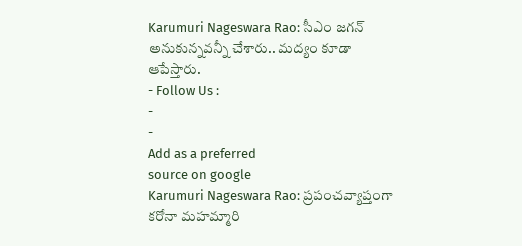Karumuri Nageswara Rao: సీఎం జగన్ అనుకున్నవన్నీ చేశారు.. మద్యం కూడా ఆపేస్తారు.
- Follow Us :
-
-
Add as a preferred
source on google
Karumuri Nageswara Rao: ప్రపంచవ్యాప్తంగా కరోనా మహమ్మారి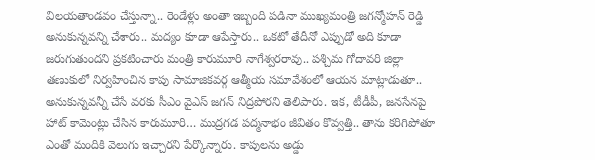విలయతాండవం చేస్తున్నా.. రెండేళ్లు అంతా ఇబ్బంది పడినా ముఖ్యమంత్రి జగన్మోహన్ రెడ్డి అనుకున్నవన్ని చేశారు.. మద్యం కూడా ఆపేస్తారు.. ఒకటో తేదీనో ఎప్పుడో అది కూడా జరుగుతుందని ప్రకటించారు మంత్రి కారుమూరి నాగేశ్వరరావు.. పశ్చిమ గోదావరి జిల్లా తణుకులో నిర్వహించిన కాపు సామాజికవర్గ ఆత్మీయ సమావేశంలో ఆయన మాట్లాడుతూ.. అనుకున్నవన్నీ చేసే వరకు సీఎం వైఎస్ జగన్ నిద్రపోరని తెలిపారు. ఇక, టీడీపీ, జనసేనపై హాట్ కామెంట్లు చేసిన కారుమూరి… ముద్రగడ పద్మనాభం జీవితం కొవ్వత్తి.. తాను కరిగిపోతూ ఎంతో మందికి వెలుగు ఇచ్చారని పేర్కొన్నారు. కాపులను అడ్డు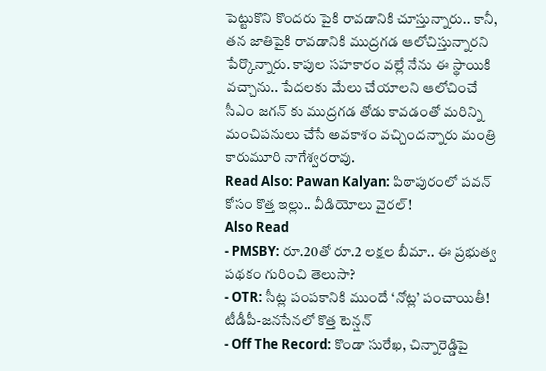పెట్టుకొని కొందరు పైకి రావడానికి చూస్తున్నారు.. కానీ, తన జాతిపైకి రావడానికి ముద్రగడ ఆలోచిస్తున్నారని పేర్కొన్నారు. కాపుల సహకారం వల్లే నేను ఈ స్థాయికి వచ్చాను.. పేదలకు మేలు చేయాలని ఆలోచించే సీఎం జగన్ కు ముద్రగడ తోడు కావడంతో మరిన్ని మంచిపనులు చేసే అవకాశం వచ్చిందన్నారు మంత్రి కారుమూరి నాగేశ్వరరావు.
Read Also: Pawan Kalyan: పిఠాపురంలో పవన్ కోసం కొత్త ఇల్లు.. వీడియోలు వైరల్!
Also Read
- PMSBY: రూ.20తో రూ.2 లక్షల బీమా.. ఈ ప్రభుత్వ పథకం గురించి తెలుసా?
- OTR: సీట్ల పంపకానికి ముందే ‘నోట్ల’ పంచాయితీ! టీడీపీ-జనసేనలో కొత్త టెన్షన్
- Off The Record: కొండా సురేఖ, చిన్నారెడ్డిపై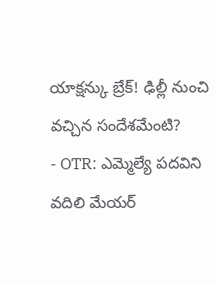యాక్షన్కు బ్రేక్! ఢిల్లీ నుంచి వచ్చిన సందేశమేంటి?
- OTR: ఎమ్మెల్యే పదవిని వదిలి మేయర్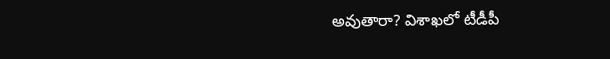అవుతారా? విశాఖలో టీడీపీ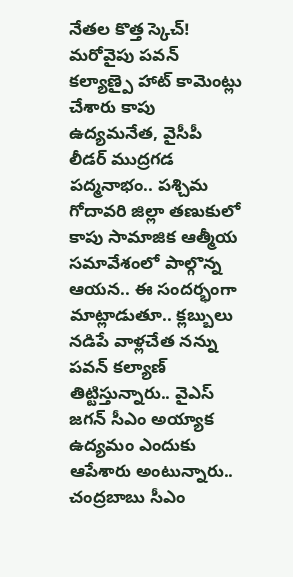నేతల కొత్త స్కెచ్!
మరోవైపు పవన్ కల్యాణ్పై హాట్ కామెంట్లు చేశారు కాపు ఉద్యమనేత, వైసీపీ లీడర్ ముద్రగడ పద్మనాభం.. పశ్చిమ గోదావరి జిల్లా తణుకులో కాపు సామాజిక ఆత్మీయ సమావేశంలో పాల్గొన్న ఆయన.. ఈ సందర్భంగా మాట్లాడుతూ.. క్లబ్బులు నడిపే వాళ్లచేత నన్ను పవన్ కల్యాణ్ తిట్టిస్తున్నారు.. వైఎస్ జగన్ సీఎం అయ్యాక ఉద్యమం ఎందుకు ఆపేశారు అంటున్నారు.. చంద్రబాబు సీఎం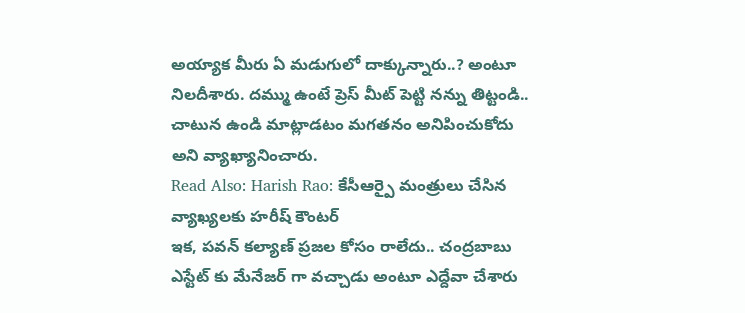అయ్యాక మీరు ఏ మడుగులో దాక్కున్నారు..? అంటూ నిలదీశారు. దమ్ము ఉంటే ప్రెస్ మీట్ పెట్టి నన్ను తిట్టండి.. చాటున ఉండి మాట్లాడటం మగతనం అనిపించుకోదు అని వ్యాఖ్యానించారు.
Read Also: Harish Rao: కేసీఆర్పై మంత్రులు చేసిన వ్యాఖ్యలకు హరీష్ కౌంటర్
ఇక, పవన్ కల్యాణ్ ప్రజల కోసం రాలేదు.. చంద్రబాబు ఎస్టేట్ కు మేనేజర్ గా వచ్చాడు అంటూ ఎద్దేవా చేశారు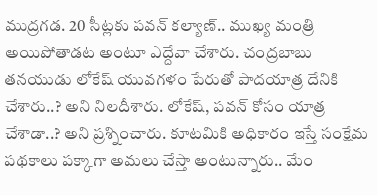ముద్రగడ. 20 సీట్లకు పవన్ కల్యాణ్.. ముఖ్య మంత్రి అయిపోతాడట అంటూ ఎద్దేవా చేశారు. చంద్రబాబు తనయుడు లోకేష్ యువగళం పేరుతో పాదయాత్ర దేనికి చేశారు..? అని నిలదీశారు. లోకేష్, పవన్ కోసం యాత్ర చేశాడా..? అని ప్రశ్నించారు. కూటమికి అధికారం ఇస్తే సంక్షేమ పథకాలు పక్కాగా అమలు చేస్తా అంటున్నారు.. మేం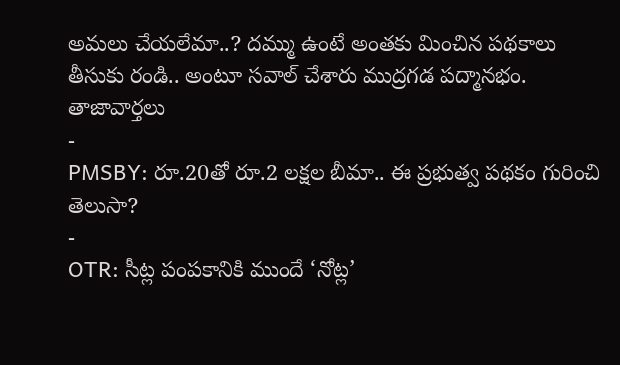అమలు చేయలేమా..? దమ్ము ఉంటే అంతకు మించిన పథకాలు తీసుకు రండి.. అంటూ సవాల్ చేశారు ముద్రగడ పద్మానభం.
తాజావార్తలు
-
PMSBY: రూ.20తో రూ.2 లక్షల బీమా.. ఈ ప్రభుత్వ పథకం గురించి తెలుసా?
-
OTR: సీట్ల పంపకానికి ముందే ‘నోట్ల’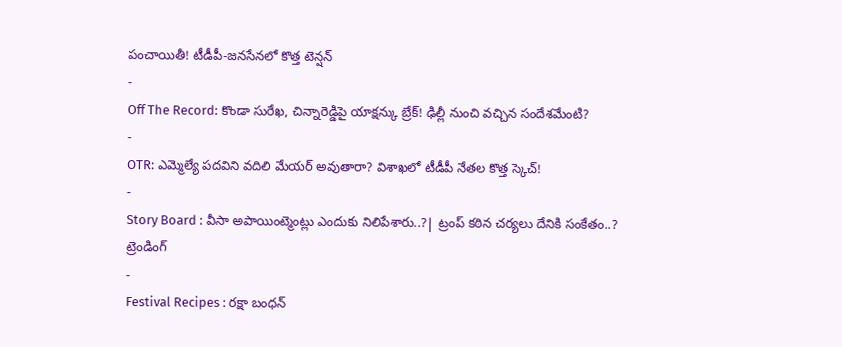పంచాయితీ! టీడీపీ-జనసేనలో కొత్త టెన్షన్
-
Off The Record: కొండా సురేఖ, చిన్నారెడ్డిపై యాక్షన్కు బ్రేక్! ఢిల్లీ నుంచి వచ్చిన సందేశమేంటి?
-
OTR: ఎమ్మెల్యే పదవిని వదిలి మేయర్ అవుతారా? విశాఖలో టీడీపీ నేతల కొత్త స్కెచ్!
-
Story Board : వీసా అపాయింట్మెంట్లు ఎందుకు నిలిపేశారు..?| ట్రంప్ కఠిన చర్యలు దేనికి సంకేతం..?
ట్రెండింగ్
-
Festival Recipes : రక్షా బంధన్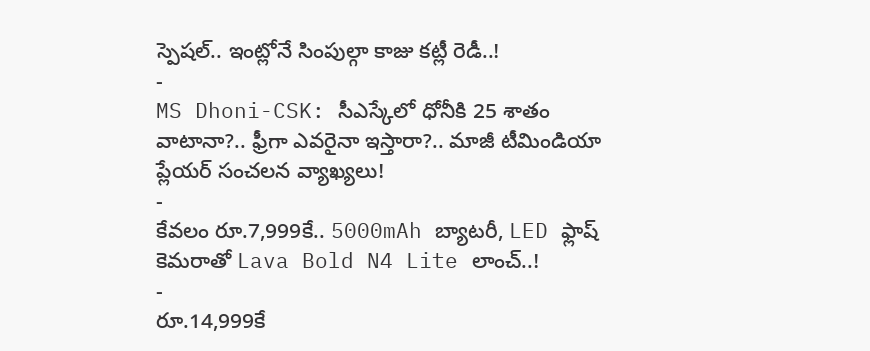స్పెషల్.. ఇంట్లోనే సింపుల్గా కాజు కట్లీ రెడీ..!
-
MS Dhoni-CSK: సీఎస్కేలో ధోనీకి 25 శాతం వాటానా?.. ఫ్రీగా ఎవరైనా ఇస్తారా?.. మాజీ టీమిండియా ప్లేయర్ సంచలన వ్యాఖ్యలు!
-
కేవలం రూ.7,999కే.. 5000mAh బ్యాటరీ, LED ఫ్లాష్ కెమరాతో Lava Bold N4 Lite లాంచ్..!
-
రూ.14,999కే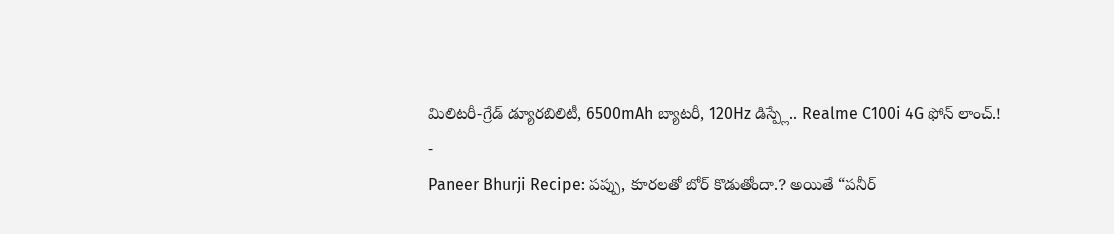మిలిటరీ-గ్రేడ్ డ్యూరబిలిటీ, 6500mAh బ్యాటరీ, 120Hz డిస్ప్లే.. Realme C100i 4G ఫోన్ లాంచ్.!
-
Paneer Bhurji Recipe: పప్పు, కూరలతో బోర్ కొడుతోందా.? అయితే “పనీర్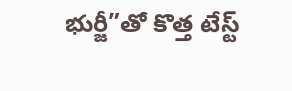భుర్జీ”తో కొత్త టేస్ట్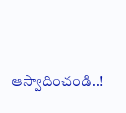ఆస్వాదించండి..!